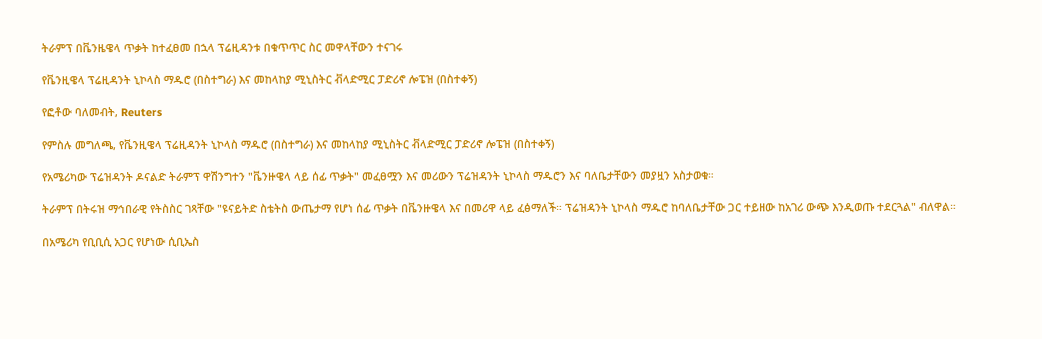ትራምፕ በቬንዜዌላ ጥቃት ከተፈፀመ በኋላ ፕሬዚዳንቱ በቁጥጥር ስር መዋላቸውን ተናገሩ

የቬንዚዌላ ፕሬዚዳንት ኒኮላስ ማዱሮ (በስተግራ) እና መከላከያ ሚኒስትር ቭላድሚር ፓድሪኖ ሎፔዝ (በስተቀኝ)

የፎቶው ባለመብት, Reuters

የምስሉ መግለጫ, የቬንዚዌላ ፕሬዚዳንት ኒኮላስ ማዱሮ (በስተግራ) እና መከላከያ ሚኒስትር ቭላድሚር ፓድሪኖ ሎፔዝ (በስተቀኝ)

የአሜሪካው ፕሬዝዳንት ዶናልድ ትራምፕ ዋሽንግተን "ቬንዙዌላ ላይ ሰፊ ጥቃት" መፈፀሟን እና መሪውን ፕሬዝዳንት ኒኮላስ ማዱሮን እና ባለቤታቸውን መያዟን አስታወቁ።

ትራምፕ በትሩዝ ማኅበራዊ የትስስር ገጻቸው "ዩናይትድ ስቴትስ ውጤታማ የሆነ ሰፊ ጥቃት በቬንዙዌላ እና በመሪዋ ላይ ፈፅማለች። ፕሬዝዳንት ኒኮላስ ማዱሮ ከባለቤታቸው ጋር ተይዘው ከአገሪ ውጭ እንዲወጡ ተደርጓል" ብለዋል።

በአሜሪካ የቢቢሲ አጋር የሆነው ሲቢኤስ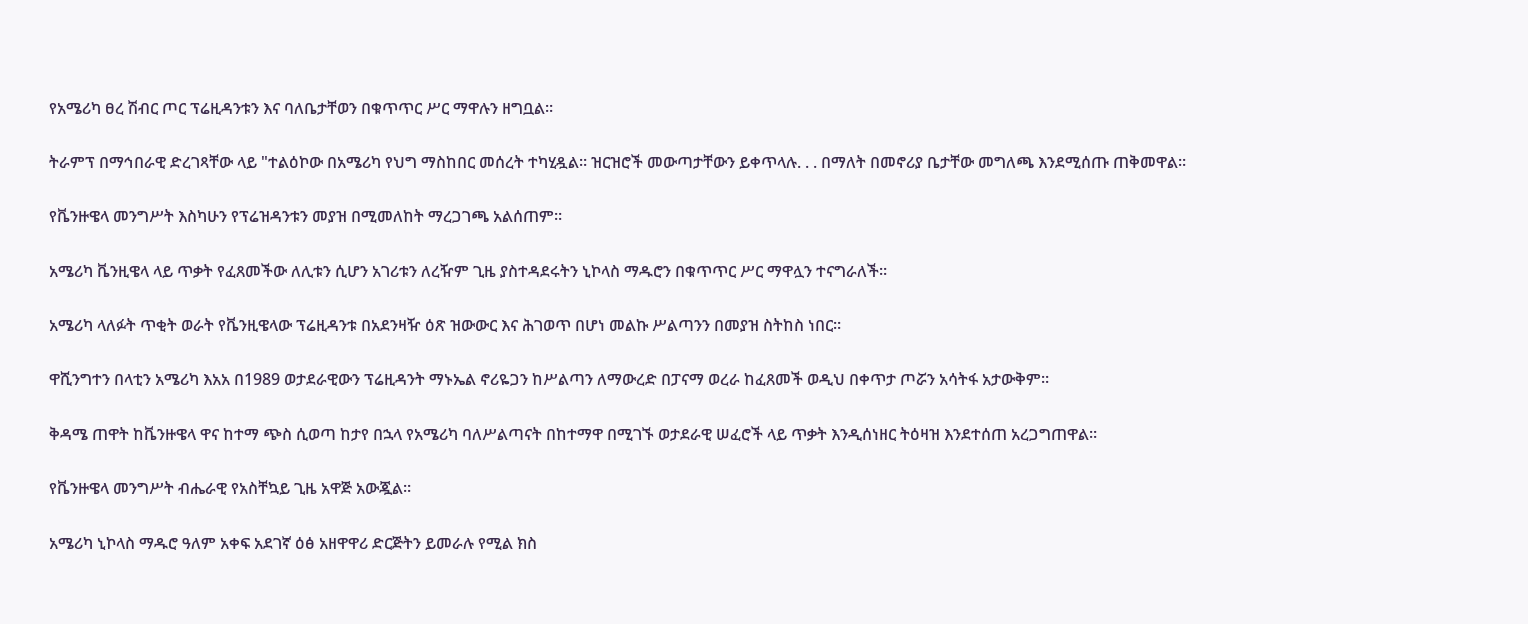የአሜሪካ ፀረ ሽብር ጦር ፕሬዚዳንቱን እና ባለቤታቸወን በቁጥጥር ሥር ማዋሉን ዘግቧል።

ትራምፕ በማኅበራዊ ድረገጻቸው ላይ "ተልዕኮው በአሜሪካ የህግ ማስከበር መሰረት ተካሂዷል። ዝርዝሮች መውጣታቸውን ይቀጥላሉ. . . በማለት በመኖሪያ ቤታቸው መግለጫ እንደሚሰጡ ጠቅመዋል።

የቬንዙዌላ መንግሥት እስካሁን የፕሬዝዳንቱን መያዝ በሚመለከት ማረጋገጫ አልሰጠም።

አሜሪካ ቬንዚዌላ ላይ ጥቃት የፈጸመችው ለሊቱን ሲሆን አገሪቱን ለረዥም ጊዜ ያስተዳደሩትን ኒኮላስ ማዱሮን በቁጥጥር ሥር ማዋሏን ተናግራለች።

አሜሪካ ላለፉት ጥቂት ወራት የቬንዚዌላው ፕሬዚዳንቱ በአደንዛዥ ዕጽ ዝውውር እና ሕገወጥ በሆነ መልኩ ሥልጣንን በመያዝ ስትከስ ነበር።

ዋሺንግተን በላቲን አሜሪካ እአአ በ1989 ወታደራዊውን ፕሬዚዳንት ማኑኤል ኖሪዬጋን ከሥልጣን ለማውረድ በፓናማ ወረራ ከፈጸመች ወዲህ በቀጥታ ጦሯን አሳትፋ አታውቅም።

ቅዳሜ ጠዋት ከቬንዙዌላ ዋና ከተማ ጭስ ሲወጣ ከታየ በኋላ የአሜሪካ ባለሥልጣናት በከተማዋ በሚገኙ ወታደራዊ ሠፈሮች ላይ ጥቃት እንዲሰነዘር ትዕዛዝ እንደተሰጠ አረጋግጠዋል።

የቬንዙዌላ መንግሥት ብሔራዊ የአስቸኳይ ጊዜ አዋጅ አውጇል።

አሜሪካ ኒኮላስ ማዱሮ ዓለም አቀፍ አደገኛ ዕፅ አዘዋዋሪ ድርጅትን ይመራሉ የሚል ክስ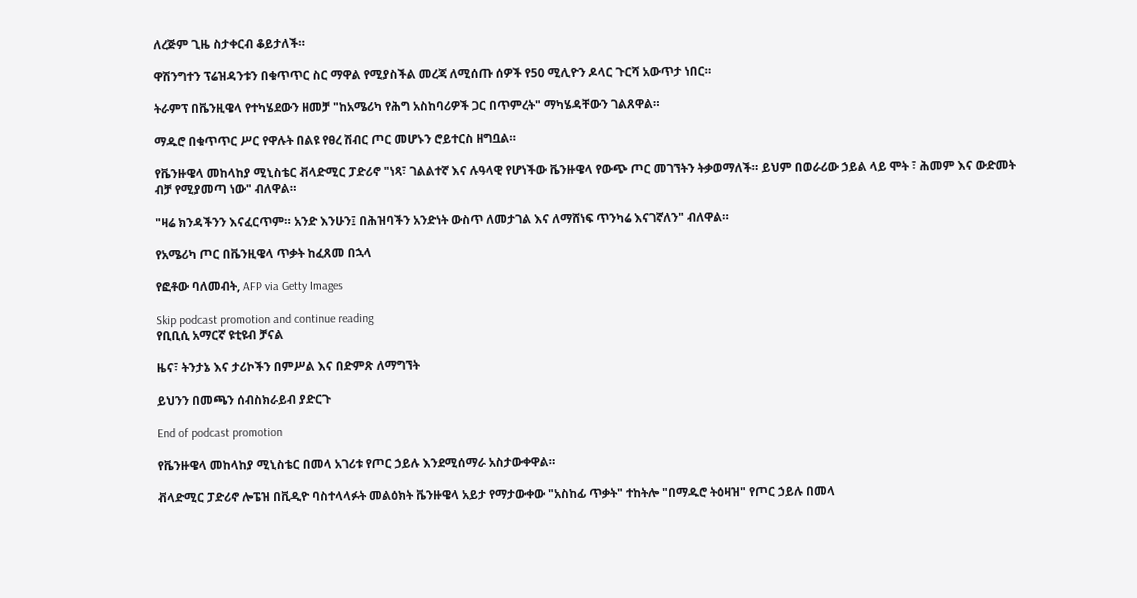ለረጅም ጊዜ ስታቀርብ ቆይታለች።

ዋሽንግተን ፕሬዝዳንቱን በቁጥጥር ስር ማዋል የሚያስችል መረጃ ለሚሰጡ ሰዎች የ50 ሚሊዮን ዶላር ጉርሻ አውጥታ ነበር።

ትራምፕ በቬንዚዌላ የተካሄደውን ዘመቻ "ከአሜሪካ የሕግ አስከባሪዎች ጋር በጥምረት" ማካሄዳቸውን ገልጸዋል።

ማዱሮ በቁጥጥር ሥር የዋሉት በልዩ የፀረ ሽብር ጦር መሆኑን ሮይተርስ ዘግቧል።

የቬንዙዌላ መከላከያ ሚኒስቴር ቭላድሚር ፓድሪኖ "ነጻ፣ ገልልተኛ እና ሉዓላዊ የሆነችው ቬንዙዌላ የውጭ ጦር መገኘትን ትቃወማለች። ይህም በወራሪው ኃይል ላይ ሞት ፣ ሕመም እና ውድመት ብቻ የሚያመጣ ነው" ብለዋል።

"ዛሬ ክንዳችንን እናፈርጥም። አንድ እንሁን፤ በሕዝባችን አንድነት ውስጥ ለመታገል እና ለማሸነፍ ጥንካሬ እናገኛለን" ብለዋል።

የአሜሪካ ጦር በቬንዚዌላ ጥቃት ከፈጸመ በኋላ

የፎቶው ባለመብት, AFP via Getty Images

Skip podcast promotion and continue reading
የቢቢሲ አማርኛ ዩቲዩብ ቻናል

ዜና፣ ትንታኔ እና ታሪኮችን በምሥል እና በድምጽ ለማግኘት

ይህንን በመጫን ሰብስክራይብ ያድርጉ

End of podcast promotion

የቬንዙዌላ መከላከያ ሚኒስቴር በመላ አገሪቱ የጦር ኃይሉ እንደሚሰማራ አስታውቀዋል።

ቭላድሚር ፓድሪኖ ሎፔዝ በቪዲዮ ባስተላላፉት መልዕክት ቬንዙዌላ አይታ የማታውቀው "አስከፊ ጥቃት" ተከትሎ "በማዱሮ ትዕዛዝ" የጦር ኃይሉ በመላ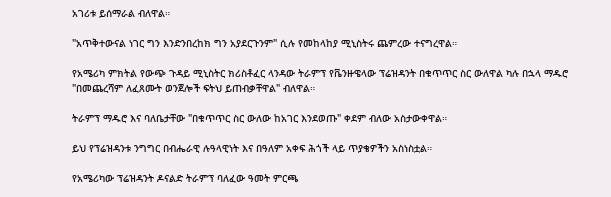አገሪቱ ይሰማራል ብለዋል።

"አጥቅተውናል ነገር ግን እንድንበረከክ ግን አያደርጉንም" ሲሉ የመከላከያ ሚኒስትሩ ጨምረው ተናግረዋል።

የአሜሪካ ምክትል የውጭ ጉዳይ ሚኒስትር ክሪስቶፈር ላንዳው ትራምፕ የቬንዙዌላው ፕሬዝዳንት በቁጥጥር ስር ውለዋል ካሉ በኋላ ማዱሮ "በመጨረሻም ለፈጸሙት ወንጀሎች ፍትህ ይጠብቃቸዋል" ብለዋል።

ትራምፕ ማዱሮ እና ባለቤታቸው "በቁጥጥር ስር ውለው ከአገር እንደወጡ" ቀደም ብለው አስታውቀዋል።

ይህ የፕሬዝዳንቱ ንግግር በብሔራዊ ሉዓላዊነት እና በዓለም አቀፍ ሕጎች ላይ ጥያቄዎችን አስነስቷል።

የአሜሪካው ፕሬዝዳንት ዶናልድ ትራምፕ ባለፈው ዓመት ምርጫ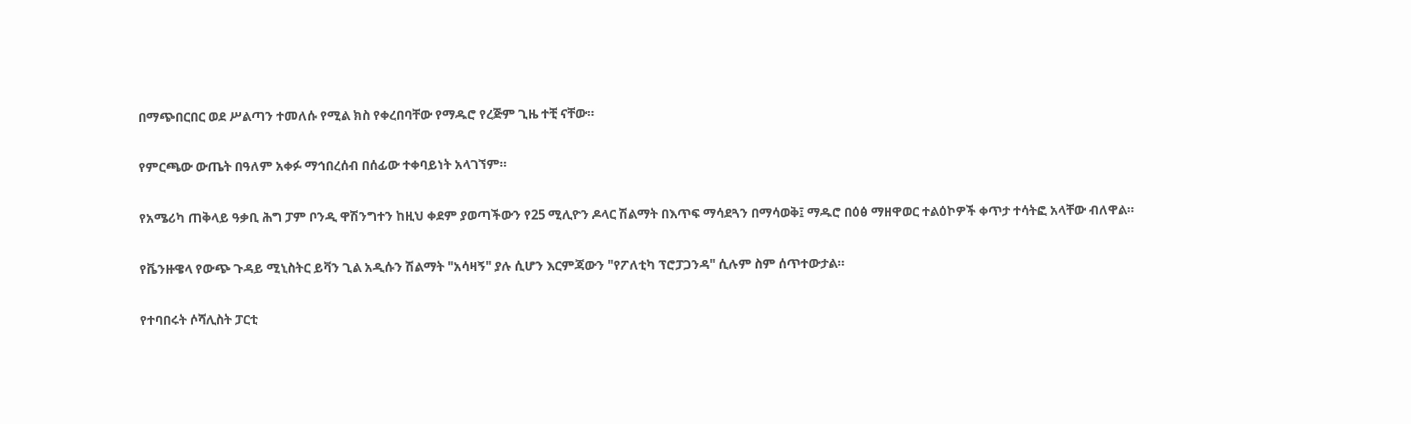በማጭበርበር ወደ ሥልጣን ተመለሱ የሚል ክስ የቀረበባቸው የማዱሮ የረጅም ጊዜ ተቺ ናቸው።

የምርጫው ውጤት በዓለም አቀፉ ማኅበረሰብ በሰፊው ተቀባይነት አላገኘም።

የአሜሪካ ጠቅላይ ዓቃቢ ሕግ ፓም ቦንዲ ዋሽንግተን ከዚህ ቀደም ያወጣችውን የ25 ሚሊዮን ዶላር ሽልማት በእጥፍ ማሳደጓን በማሳወቅ፤ ማዱሮ በዕፅ ማዘዋወር ተልዕኮዎች ቀጥታ ተሳትፎ አላቸው ብለዋል።

የቬንዙዌላ የውጭ ጉዳይ ሚኒስትር ይቫን ጊል አዲሱን ሽልማት "አሳዛኝ" ያሉ ሲሆን እርምጃውን "የፖለቲካ ፕሮፓጋንዳ" ሲሉም ስም ሰጥተውታል።

የተባበሩት ሶሻሊስት ፓርቲ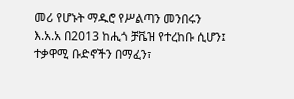መሪ የሆኑት ማዱሮ የሥልጣን መንበሩን እ.አ.አ በ2013 ከሒጎ ቻቬዝ የተረከቡ ሲሆን፤ ተቃዋሚ ቡድኖችን በማፈን፣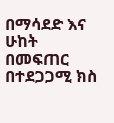በማሳደድ እና ሁከት በመፍጠር በተደጋጋሚ ክስ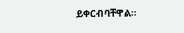ይቀርብባቸዋል።